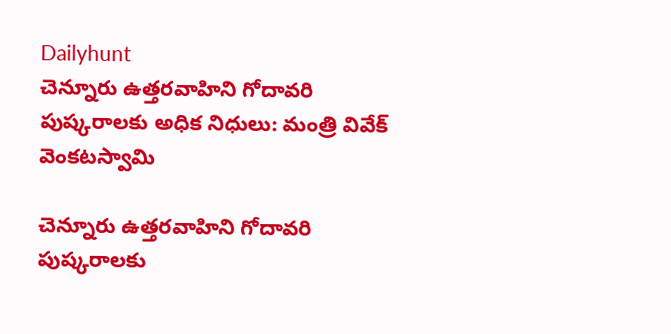Dailyhunt
చెన్నూరు ఉత్తరవాహిని గోదావరి పుష్కరాలకు అధిక నిధులు: మంత్రి వివేక్ వెంకటస్వామి

చెన్నూరు ఉత్తరవాహిని గోదావరి పుష్కరాలకు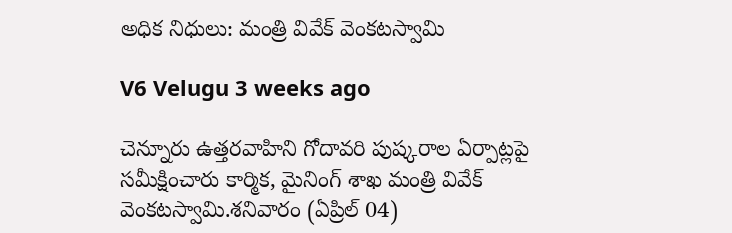అధిక నిధులు: మంత్రి వివేక్ వెంకటస్వామి

V6 Velugu 3 weeks ago

చెన్నూరు ఉత్తరవాహిని గోదావరి పుష్కరాల ఏర్పాట్లపై సమీక్షించారు కార్మిక, మైనింగ్ శాఖ మంత్రి వివేక్ వెంకటస్వామి.శనివారం (ఏప్రిల్ 04)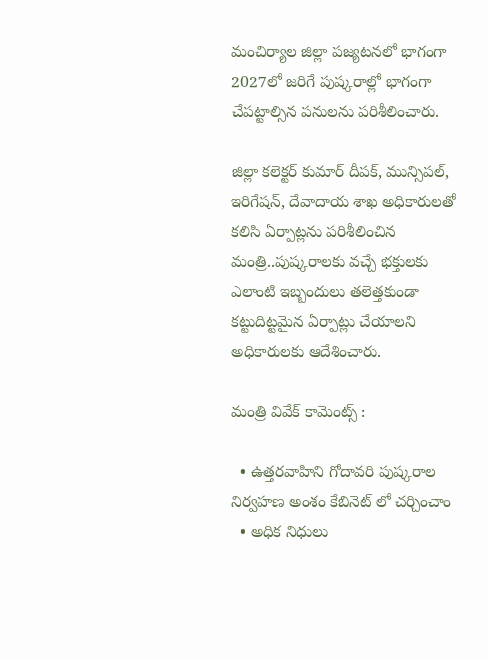మంచిర్యాల జిల్లా పజ్యటనలో భాగంగా 2027లో జరిగే పుష్కరాల్లో భాగంగా చేపట్టాల్సిన పనులను పరిశీలించారు.

జిల్లా కలెక్టర్ కుమార్ దీపక్, మున్సిపల్, ఇరిగేషన్, దేవాదాయ శాఖ అధికారులతో కలిసి ఏర్పాట్లను పరిశీలించిన మంత్రి..పుష్కరాలకు వచ్చే భక్తులకు ఎలాంటి ఇబ్బందులు తలెత్తకుండా కట్టుదిట్టమైన ఏర్పాట్లు చేయాలని అధికారులకు ఆదేశించారు.

మంత్రి వివేక్ కామెంట్స్ :

  • ఉత్తరవాహిని గోదావరి పుష్కరాల నిర్వహణ అంశం కేబినెట్ లో చర్చించాం
  • అధిక నిధులు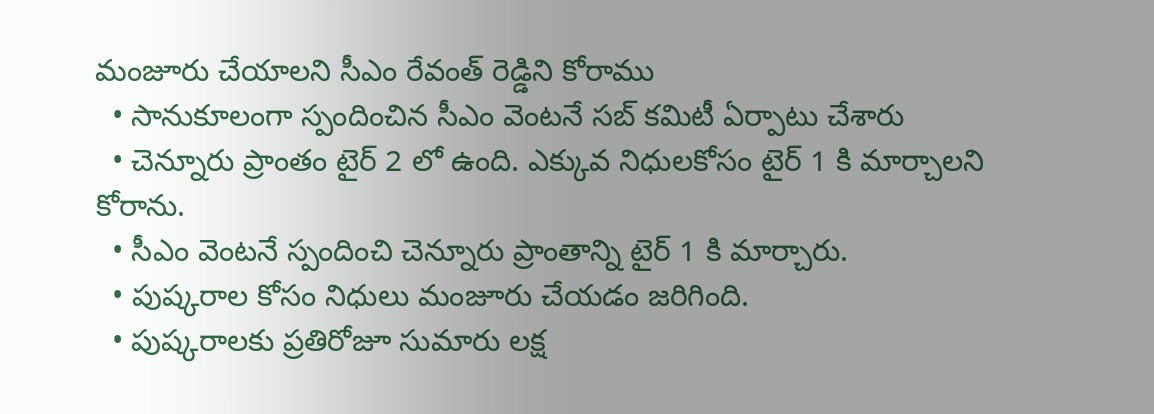మంజూరు చేయాలని సీఎం రేవంత్ రెడ్డిని కోరాము
  • సానుకూలంగా స్పందించిన సీఎం వెంటనే సబ్ కమిటీ ఏర్పాటు చేశారు
  • చెన్నూరు ప్రాంతం టైర్ 2 లో ఉంది. ఎక్కువ నిధులకోసం టైర్ 1 కి మార్చాలని కోరాను.
  • సీఎం వెంటనే స్పందించి చెన్నూరు ప్రాంతాన్ని టైర్ 1 కి మార్చారు.
  • పుష్కరాల కోసం నిధులు మంజూరు చేయడం జరిగింది.
  • పుష్కరాలకు ప్రతిరోజూ సుమారు లక్ష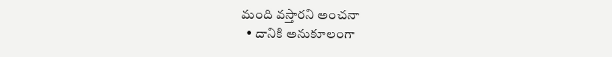మంది వస్తారని అంచనా
  • దానికి అనుకూలంగా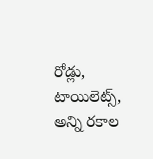రోడ్లు, టాయిలెట్స్, అన్ని రకాల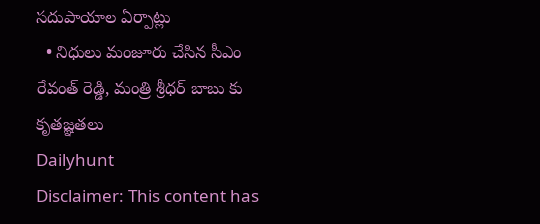సదుపాయాల ఏర్పాట్లు
  • నిధులు మంజూరు చేసిన సీఎం రేవంత్ రెడ్డి, మంత్రి శ్రీధర్ బాబు కు కృతజ్ఞతలు
Dailyhunt
Disclaimer: This content has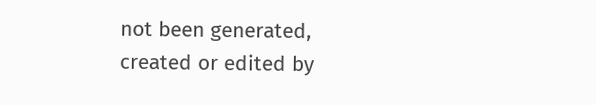not been generated, created or edited by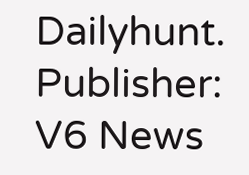Dailyhunt. Publisher: V6 News